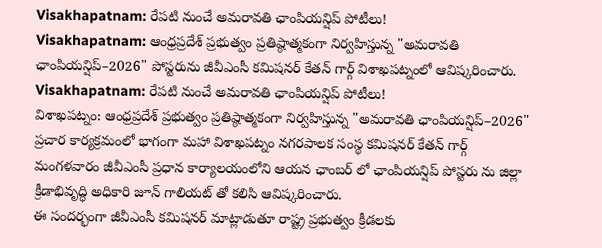Visakhapatnam: రేపటి నుంచే అమరావతి ఛాంపియన్షిప్ పోటీలు!
Visakhapatnam: ఆంధ్రప్రదేశ్ ప్రభుత్వం ప్రతిష్ఠాత్మకంగా నిర్వహిస్తున్న "అమరావతి ఛాంపియన్షిప్–2026" పోస్టరును జీవీఎంసీ కమిషనర్ కేతన్ గార్గ్ విశాఖపట్నంలో ఆవిష్కరించారు.
Visakhapatnam: రేపటి నుంచే అమరావతి ఛాంపియన్షిప్ పోటీలు!
విశాఖపట్నం: ఆంధ్రప్రదేశ్ ప్రభుత్వం ప్రతిష్ఠాత్మకంగా నిర్వహిస్తున్న "అమరావతి ఛాంపియన్షిప్–2026" ప్రచార కార్యక్రమంలో భాగంగా మహా విశాఖపట్నం నగరపాలక సంస్థ కమిషనర్ కేతన్ గార్గ్ మంగళవారం జీవీఎంసీ ప్రధాన కార్యాలయంలోని ఆయన ఛాంబర్ లో ఛాంపియన్షిప్ పోస్టరు ను జిల్లా క్రీడాభివృద్ధి అధికారి జూన్ గాలియట్ తో కలిసి ఆవిష్కరించారు.
ఈ సందర్భంగా జీవీఎంసీ కమిషనర్ మాట్లాడుతూ రాష్ట్ర ప్రభుత్వం క్రీడలకు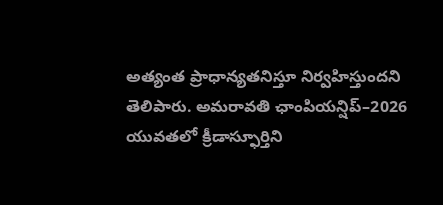అత్యంత ప్రాధాన్యతనిస్తూ నిర్వహిస్తుందని తెలిపారు. అమరావతి ఛాంపియన్షిప్–2026 యువతలో క్రీడాస్ఫూర్తిని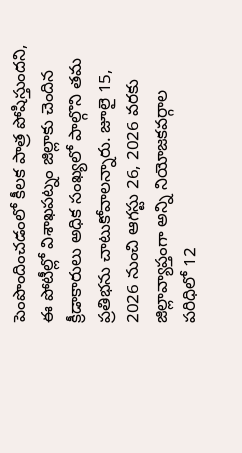పెంపొందించడంలో కీలక పాత్ర పోషిస్తుందని, ఈ పోటీల్లో విశాఖపట్నం జిల్లాకు చెందిన క్రీడాకారులు అధిక సంఖ్యలో పాల్గొని తమ ప్రతిభను చాటుకోవాలన్నారు. జూలై 15, 2026 నుంచి ఆగస్టు 26, 2026 వరకు జిల్లావ్యాప్తంగా అన్ని నియోజకవర్గాల పరిధిలో 12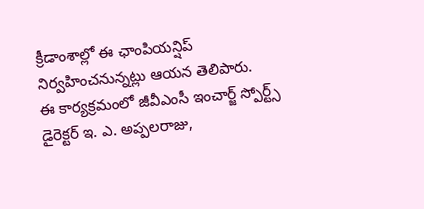క్రీడాంశాల్లో ఈ ఛాంపియన్షిప్ నిర్వహించనున్నట్లు ఆయన తెలిపారు.
ఈ కార్యక్రమంలో జీవీఎంసీ ఇంచార్జ్ స్పోర్ట్స్ డైరెక్టర్ ఇ. ఎ. అప్పలరాజు,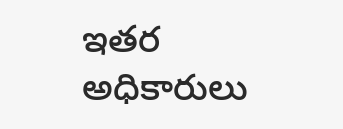ఇతర అధికారులు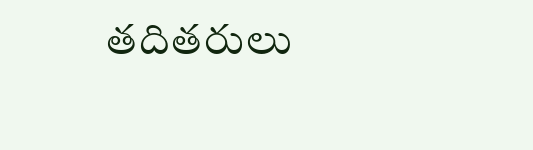తదితరులు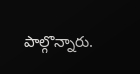పాల్గొన్నారు.